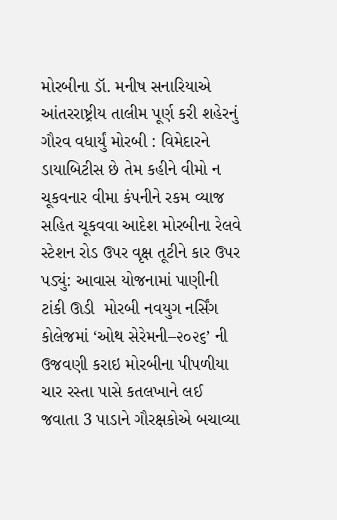મોરબીના ડૉ. મનીષ સનારિયાએ આંતરરાષ્ટ્રીય તાલીમ પૂર્ણ કરી શહેરનું ગૌરવ વધાર્યું મોરબી : વિમેદારને ડાયાબિટીસ છે તેમ કહીને વીમો ન ચૂકવનાર વીમા કંપનીને રકમ વ્યાજ સહિત ચૂકવવા આદેશ મોરબીના રેલવે સ્ટેશન રોડ ઉપર વૃક્ષ તૂટીને કાર ઉપર પડ્યું: આવાસ યોજનામાં પાણીની ટાંકી ઊડી  મોરબી નવયુગ નર્સિંગ કોલેજમાં ‘ઓથ સેરેમની–૨૦૨૬’ ની ઉજવણી કરાઇ મોરબીના પીપળીયા ચાર રસ્તા પાસે કતલખાને લઈ જવાતા 3 પાડાને ગૌરક્ષકોએ બચાવ્યા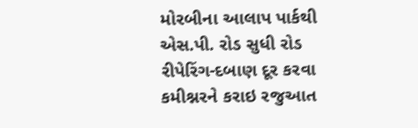મોરબીના આલાપ પાર્કથી એસ.પી. રોડ સુધી રોડ રીપેરિંગ-દબાણ દૂર કરવા કમીશ્નરને કરાઇ રજુઆત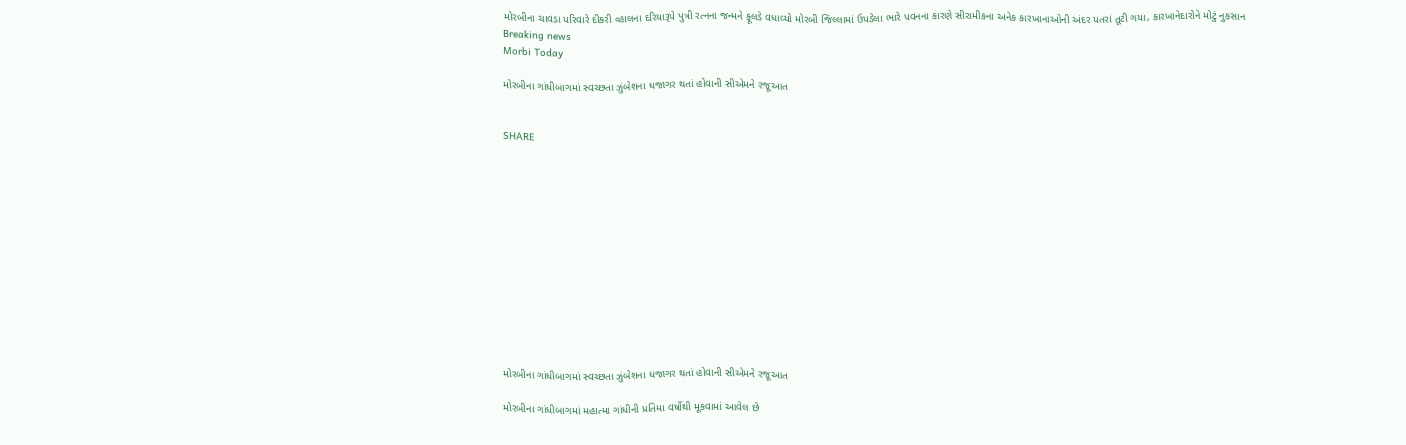મોરબીના ચાવડા પરિવારે દીકરી વ્હાલના દરિયારૂપે પુત્રી રત્નના જન્મને ફૂલડે વધાવ્યો મોરબી જિલ્લામાં ઉપડેલા ભારે પવનના કારણે સીરામીકના અનેક કારખાનાઓની અંદર પતરાં તૂટી ગયા, કારખાનેદારોને મોટું નુકસાન
Breaking news
Morbi Today

મોરબીના ગાંધીબાગમાં સ્વચ્છતા ઝુંબેશના ધજાગર થતાં હોવાની સીએમને રજૂઆત


SHARE













મોરબીના ગાંધીબાગમાં સ્વચ્છતા ઝુંબેશના ધજાગર થતાં હોવાની સીએમને રજૂઆત

મોરબીના ગાંધીબાગમાં મહાત્મા ગાંધીની પ્રતિમા વર્ષોથી મૂકવામાં આવેલ છે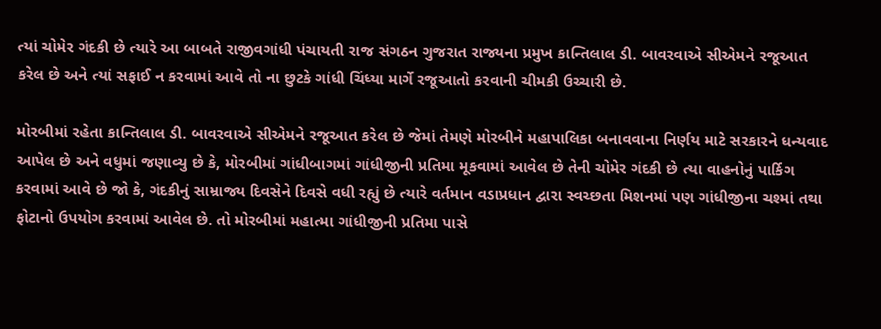ત્યાં ચોમેર ગંદકી છે ત્યારે આ બાબતે રાજીવગાંધી પંચાયતી રાજ સંગઠન ગુજરાત રાજ્યના પ્રમુખ કાન્તિલાલ ડી. બાવરવાએ સીએમને રજૂઆત કરેલ છે અને ત્યાં સફાઈ ન કરવામાં આવે તો ના છુટકે ગાંધી ચિંધ્યા માર્ગે રજૂઆતો કરવાની ચીમકી ઉચ્ચારી છે.

મોરબીમાં રહેતા કાન્તિલાલ ડી. બાવરવાએ સીએમને રજૂઆત કરેલ છે જેમાં તેમણે મોરબીને મહાપાલિકા બનાવવાના નિર્ણય માટે સરકારને ધન્યવાદ આપેલ છે અને વધુમાં જણાવ્યુ છે કે, મોરબીમાં ગાંધીબાગમાં ગાંધીજીની પ્રતિમા મૂકવામાં આવેલ છે તેની ચોમેર ગંદકી છે ત્યા વાહનોનું પાર્કિગ કરવામાં આવે છે જો કે, ગંદકીનું સામ્રાજ્ય દિવસેને દિવસે વધી રહ્યું છે ત્યારે વર્તમાન વડાપ્રધાન દ્વારા સ્વચ્છતા મિશનમાં પણ ગાંધીજીના ચશ્માં તથા ફોટાનો ઉપયોગ કરવામાં આવેલ છે. તો મોરબીમાં મહાત્મા ગાંધીજીની પ્રતિમા પાસે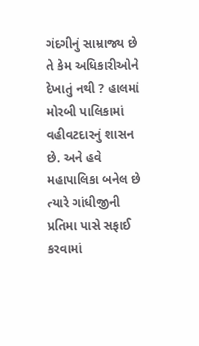ગંદગીનું સામ્રાજ્ય છે તે કેમ અધિકારીઓને દેખાતું નથી ? હાલમાં મોરબી પાલિકામાં વહીવટદારનું શાસન  છે. અને હવે મહાપાલિકા બનેલ છે ત્યારે ગાંધીજીની પ્રતિમા પાસે સફાઈ કરવામાં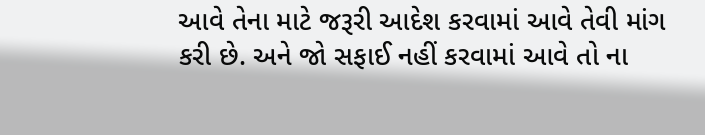આવે તેના માટે જરૂરી આદેશ કરવામાં આવે તેવી માંગ કરી છે. અને જો સફાઈ નહીં કરવામાં આવે તો ના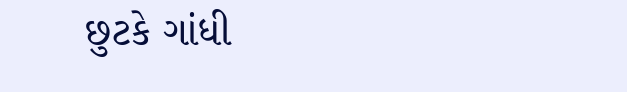છુટકે ગાંધી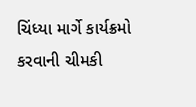ચિંધ્યા માર્ગે કાર્યક્રમો કરવાની ચીમકી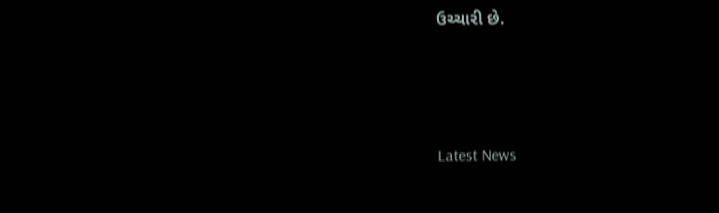ઉચ્ચારી છે.




Latest News